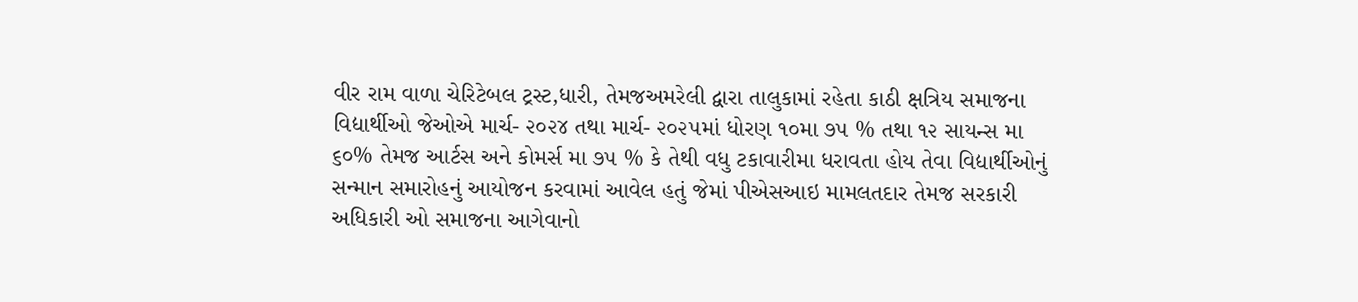વીર રામ વાળા ચેરિટેબલ ટ્રસ્ટ,ધારી, તેમજઅમરેલી દ્વારા તાલુકામાં રહેતા કાઠી ક્ષત્રિય સમાજના વિદ્યાર્થીઓ જેઓએ માર્ચ- ૨૦૨૪ તથા માર્ચ- ૨૦૨૫માં ધોરણ ૧૦મા ૭૫ % તથા ૧૨ સાયન્સ મા ૬૦% તેમજ આર્ટસ અને કોમર્સ મા ૭૫ % કે તેથી વધુ ટકાવારીમા ધરાવતા હોય તેવા વિદ્યાર્થીઓનું સન્માન સમારોહનું આયોજન કરવામાં આવેલ હતું જેમાં પીએસઆઇ મામલતદાર તેમજ સરકારી અધિકારી ઓ સમાજના આગેવાનો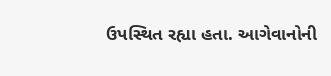ઉપસ્થિત રહ્યા હતા. આગેવાનોની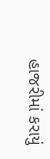હાજરીમાં કરાયું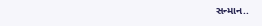સન્માન..